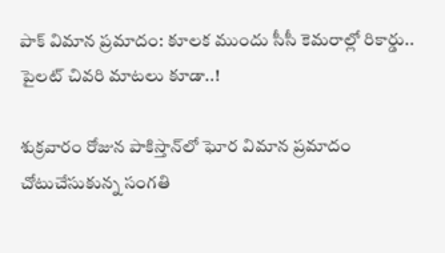పాక్ విమాన ప్రమాదం: కూలక ముందు సీసీ కెమరాల్లో రికార్డు.. పైలట్ చివరి మాటలు కూడా..!

శుక్రవారం రోజున పాకిస్తాన్‌లో ఘోర విమాన ప్రమాదం చోటుచేసుకున్న సంగతి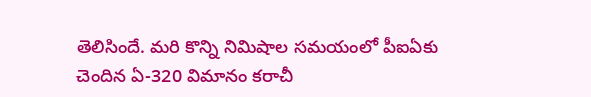తెలిసిందే. మరి కొన్ని నిమిషాల సమయంలో పీఐఏకు చెందిన ఏ-320 విమానం కరాచీ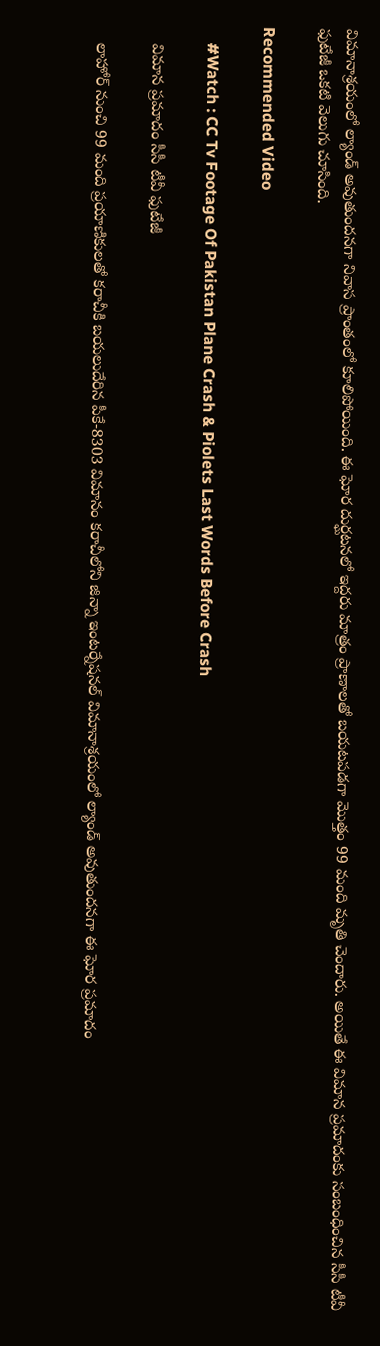విమానాశ్రయంలో ల్యాండ్ అవుతుందనగా నివాస ప్రాంతంలో కూలిపోయింది. ఈ ఘోర దుర్ఘటనలో ఇద్దరు మాత్రం ప్రాణాలతో బయటపడగా మొత్తం 99 మంది మృతి చెందారు. అయితే ఈ విమాన ప్రమాదంకు సంబంధించిన సీసీ టీవీ ఫుటేజీ ఒకటి వెలుగు చూసింది.

Recommended Video

    #Watch : CC Tv Footage Of Pakistan Plane Crash & Piolets Last Words Before Crash

    విమాన ప్రమాదం సీసీ టీవీ ఫుటేజీ

    లాహోర్ నుంచి 99 మంది ప్రయాణికులతో కరాచీకి బయలుదేరిన పీకే-8303 విమానం కరాచీలోని జిన్నా ఇంటర్నేషనల్ విమానాశ్రయంలో ల్యాండ్ అవుతుందనగా ఈ ఘోర ప్రమాదం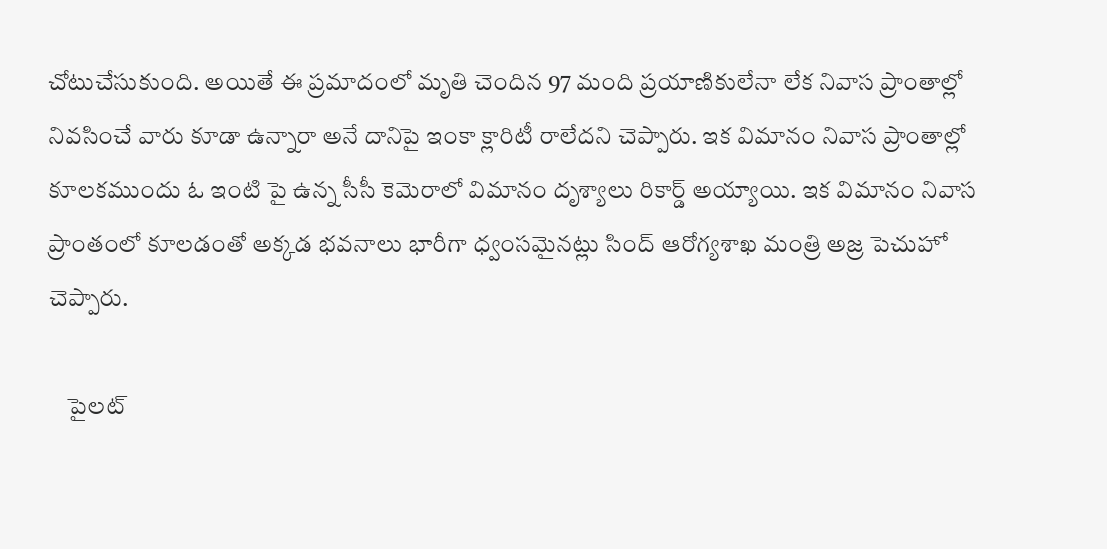చోటుచేసుకుంది. అయితే ఈ ప్రమాదంలో మృతి చెందిన 97 మంది ప్రయాణికులేనా లేక నివాస ప్రాంతాల్లో నివసించే వారు కూడా ఉన్నారా అనే దానిపై ఇంకా క్లారిటీ రాలేదని చెప్పారు. ఇక విమానం నివాస ప్రాంతాల్లో కూలకముందు ఓ ఇంటి పై ఉన్న సీసీ కెమెరాలో విమానం దృశ్యాలు రికార్డ్ అయ్యాయి. ఇక విమానం నివాస ప్రాంతంలో కూలడంతో అక్కడ భవనాలు భారీగా ధ్వంసమైనట్లు సింద్ ఆరోగ్యశాఖ మంత్రి అజ్ర పెచుహో చెప్పారు.

    పైలట్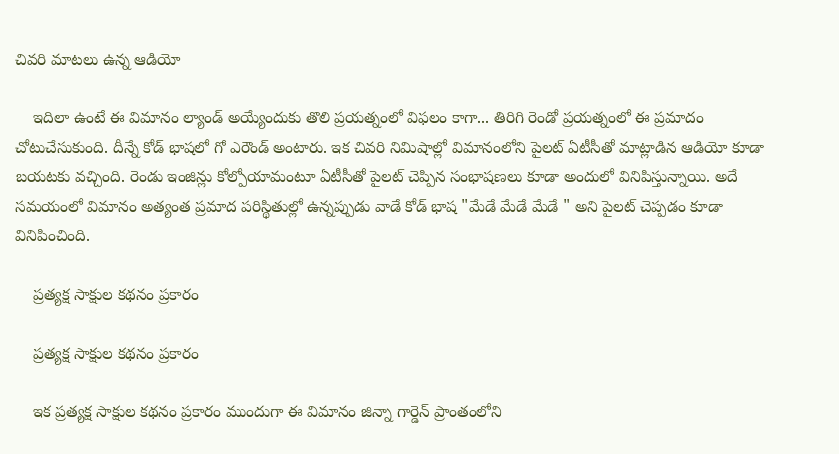చివరి మాటలు ఉన్న ఆడియో

    ఇదిలా ఉంటే ఈ విమానం ల్యాండ్ అయ్యేందుకు తొలి ప్రయత్నంలో విఫలం కాగా... తిరిగి రెండో ప్రయత్నంలో ఈ ప్రమాదం చోటుచేసుకుంది. దీన్నే కోడ్ భాషలో గో ఎరౌండ్ అంటారు. ఇక చివరి నిమిషాల్లో విమానంలోని పైలట్ ఏటీసీతో మాట్లాడిన ఆడియో కూడా బయటకు వచ్చింది. రెండు ఇంజిన్లు కోల్పోయామంటూ ఏటీసీతో పైలట్ చెప్పిన సంభాషణలు కూడా అందులో వినిపిస్తున్నాయి. అదే సమయంలో విమానం అత్యంత ప్రమాద పరిస్థితుల్లో ఉన్నప్పుడు వాడే కోడ్ భాష "మేడే మేడే మేడే " అని పైలట్ చెప్పడం కూడా వినిపించింది.

    ప్రత్యక్ష సాక్షుల కథనం ప్రకారం

    ప్రత్యక్ష సాక్షుల కథనం ప్రకారం

    ఇక ప్రత్యక్ష సాక్షుల కథనం ప్రకారం ముందుగా ఈ విమానం జిన్నా గార్డెన్ ప్రాంతంలోని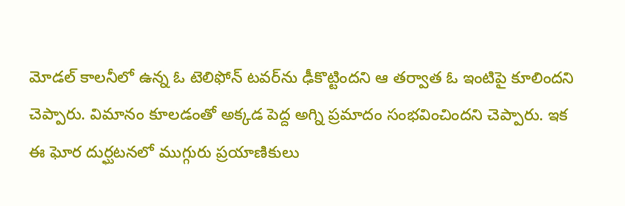మోడల్ కాలనీలో ఉన్న ఓ టెలిఫోన్ టవర్‌ను ఢీకొట్టిందని ఆ తర్వాత ఓ ఇంటిపై కూలిందని చెప్పారు. విమానం కూలడంతో అక్కడ పెద్ద అగ్ని ప్రమాదం సంభవించిందని చెప్పారు. ఇక ఈ ఘోర దుర్ఘటనలో ముగ్గురు ప్రయాణికులు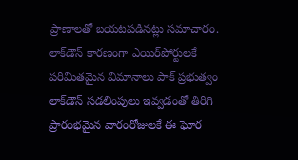ప్రాణాలతో బయటపడినట్లు సమాచారం. లాక్‌డౌన్ కారణంగా ఎయిర్‌పోర్టులకే పరిమితమైన విమానాలు పాక్ ప్రభుత్వం లాక్‌డౌన్ సడలింపులు ఇవ్వడంతో తిరిగి ప్రారంభమైన వారంరోజులకే ఈ ఘోర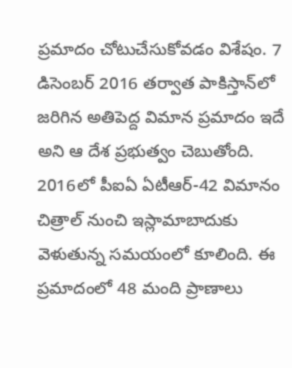ప్రమాదం చోటుచేసుకోవడం విశేషం. 7 డిసెంబర్ 2016 తర్వాత పాకిస్తాన్‌లో జరిగిన అతిపెద్ద విమాన ప్రమాదం ఇదే అని ఆ దేశ ప్రభుత్వం చెబుతోంది. 2016లో పీఐఏ ఏటీఆర్-42 విమానం చిత్రాల్ నుంచి ఇస్లామాబాదుకు వెళుతున్న సమయంలో కూలింది. ఈ ప్రమాదంలో 48 మంది ప్రాణాలు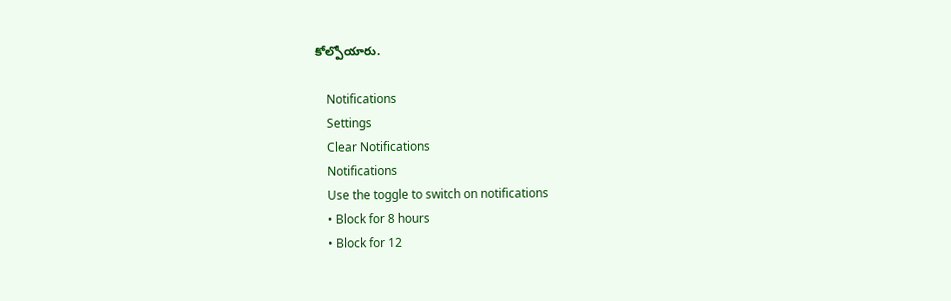కోల్పోయారు.

    Notifications
    Settings
    Clear Notifications
    Notifications
    Use the toggle to switch on notifications
    • Block for 8 hours
    • Block for 12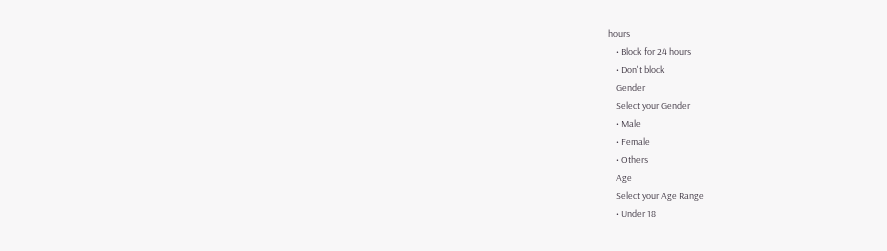hours
    • Block for 24 hours
    • Don't block
    Gender
    Select your Gender
    • Male
    • Female
    • Others
    Age
    Select your Age Range
    • Under 18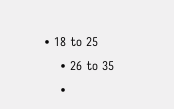• 18 to 25
    • 26 to 35
    •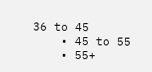36 to 45
    • 45 to 55
    • 55+